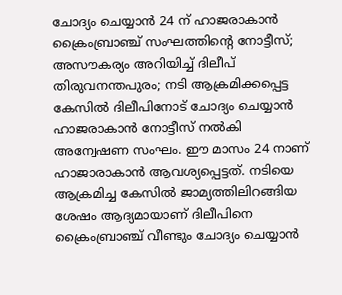ചോദ്യം ചെയ്യാൻ 24 ന് ഹാജരാകാൻ ക്രൈംബ്രാഞ്ച് സംഘത്തിന്റെ നോട്ടീസ്; അസൗകര്യം അറിയിച്ച് ദിലീപ്
തിരുവനന്തപുരം; നടി ആക്രമിക്കപ്പെട്ട കേസിൽ ദിലീപിനോട് ചോദ്യം ചെയ്യാൻ ഹാജരാകാൻ നോട്ടീസ് നൽകി അന്വേഷണ സംഘം. ഈ മാസം 24 നാണ് ഹാജാരാകാൻ ആവശ്യപ്പെട്ടത്. നടിയെ ആക്രമിച്ച കേസിൽ ജാമ്യത്തിലിറങ്ങിയ ശേഷം ആദ്യമായാണ് ദിലീപിനെ ക്രൈംബ്രാഞ്ച് വീണ്ടും ചോദ്യം ചെയ്യാൻ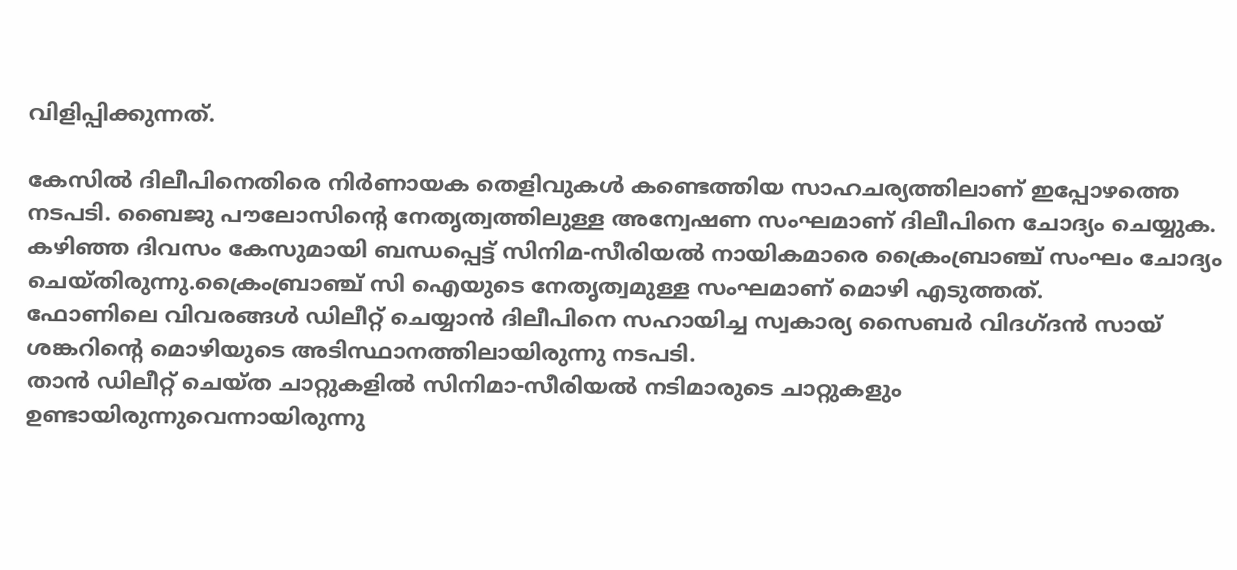വിളിപ്പിക്കുന്നത്.

കേസിൽ ദിലീപിനെതിരെ നിർണായക തെളിവുകൾ കണ്ടെത്തിയ സാഹചര്യത്തിലാണ് ഇപ്പോഴത്തെ നടപടി. ബൈജു പൗലോസിന്റെ നേതൃത്വത്തിലുള്ള അന്വേഷണ സംഘമാണ് ദിലീപിനെ ചോദ്യം ചെയ്യുക. കഴിഞ്ഞ ദിവസം കേസുമായി ബന്ധപ്പെട്ട് സിനിമ-സീരിയൽ നായികമാരെ ക്രൈംബ്രാഞ്ച് സംഘം ചോദ്യം ചെയ്തിരുന്നു.ക്രൈംബ്രാഞ്ച് സി ഐയുടെ നേതൃത്വമുള്ള സംഘമാണ് മൊഴി എടുത്തത്.
ഫോണിലെ വിവരങ്ങൾ ഡിലീറ്റ് ചെയ്യാൻ ദിലീപിനെ സഹായിച്ച സ്വകാര്യ സൈബർ വിദഗ്ദൻ സായ് ശങ്കറിന്റെ മൊഴിയുടെ അടിസ്ഥാനത്തിലായിരുന്നു നടപടി.
താൻ ഡിലീറ്റ് ചെയ്ത ചാറ്റുകളിൽ സിനിമാ-സീരിയൽ നടിമാരുടെ ചാറ്റുകളും ഉണ്ടായിരുന്നുവെന്നായിരുന്നു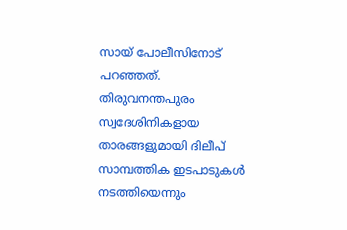സായ് പോലീസിനോട് പറഞ്ഞത്. തിരുവനന്തപുരം സ്വദേശിനികളായ താരങ്ങളുമായി ദിലീപ് സാമ്പത്തിക ഇടപാടുകൾ നടത്തിയെന്നും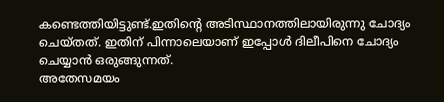കണ്ടെത്തിയിട്ടുണ്ട്.ഇതിന്റെ അടിസ്ഥാനത്തിലായിരുന്നു ചോദ്യം ചെയ്തത്. ഇതിന് പിന്നാലെയാണ് ഇപ്പോൾ ദിലീപിനെ ചോദ്യം ചെയ്യാൻ ഒരുങ്ങുന്നത്.
അതേസമയം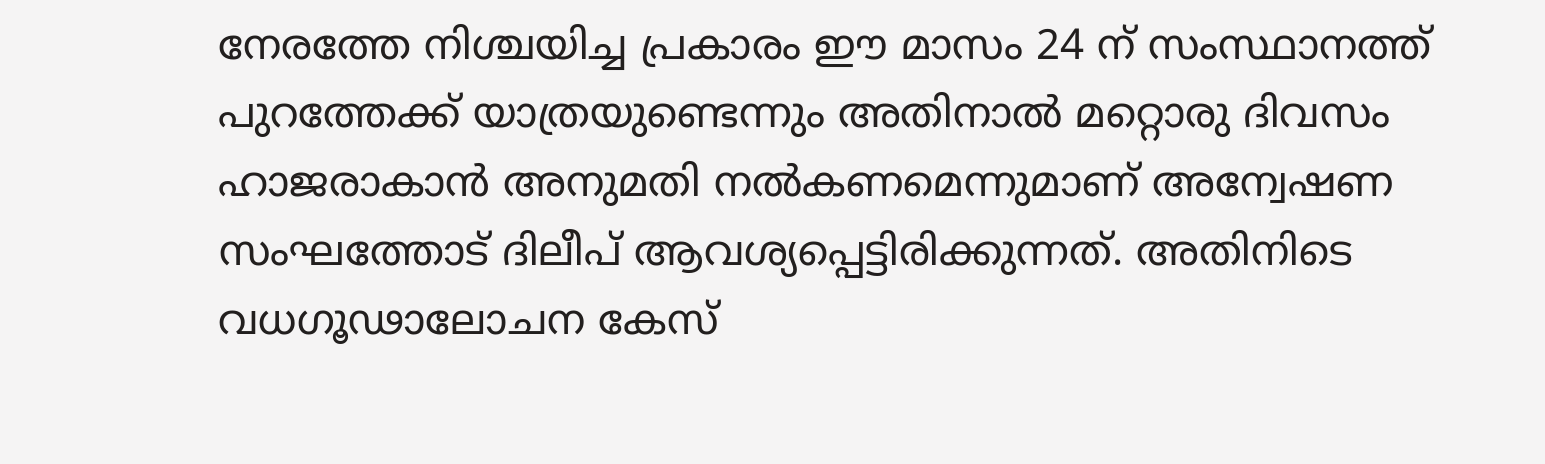നേരത്തേ നിശ്ചയിച്ച പ്രകാരം ഈ മാസം 24 ന് സംസ്ഥാനത്ത് പുറത്തേക്ക് യാത്രയുണ്ടെന്നും അതിനാൽ മറ്റൊരു ദിവസം ഹാജരാകാൻ അനുമതി നൽകണമെന്നുമാണ് അന്വേഷണ സംഘത്തോട് ദിലീപ് ആവശ്യപ്പെട്ടിരിക്കുന്നത്. അതിനിടെ വധഗൂഢാലോചന കേസ്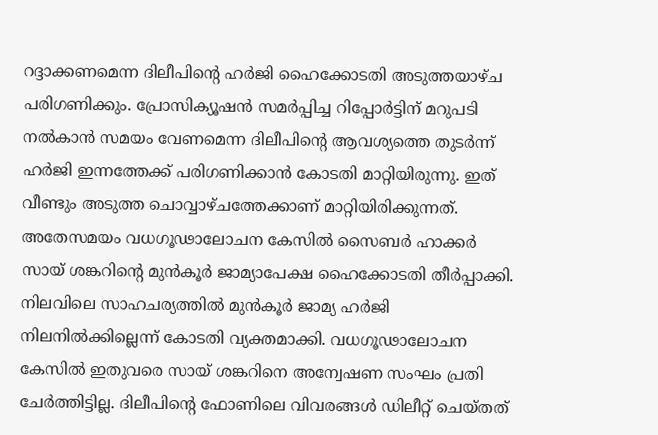റദ്ദാക്കണമെന്ന ദിലീപിന്റെ ഹർജി ഹൈക്കോടതി അടുത്തയാഴ്ച പരിഗണിക്കും. പ്രോസിക്യൂഷൻ സമർപ്പിച്ച റിപ്പോർട്ടിന് മറുപടി നൽകാൻ സമയം വേണമെന്ന ദിലീപിന്റെ ആവശ്യത്തെ തുടർന്ന് ഹർജി ഇന്നത്തേക്ക് പരിഗണിക്കാൻ കോടതി മാറ്റിയിരുന്നു. ഇത് വീണ്ടും അടുത്ത ചൊവ്വാഴ്ചത്തേക്കാണ് മാറ്റിയിരിക്കുന്നത്.
അതേസമയം വധഗൂഢാലോചന കേസിൽ സൈബർ ഹാക്കർ സായ് ശങ്കറിന്റെ മുൻകൂർ ജാമ്യാപേക്ഷ ഹൈക്കോടതി തീർപ്പാക്കി. നിലവിലെ സാഹചര്യത്തിൽ മുൻകൂർ ജാമ്യ ഹർജി നിലനിൽക്കില്ലെന്ന് കോടതി വ്യക്തമാക്കി. വധഗൂഢാലോചന കേസിൽ ഇതുവരെ സായ് ശങ്കറിനെ അന്വേഷണ സംഘം പ്രതി ചേർത്തിട്ടില്ല. ദിലീപിന്റെ ഫോണിലെ വിവരങ്ങൾ ഡിലീറ്റ് ചെയ്തത്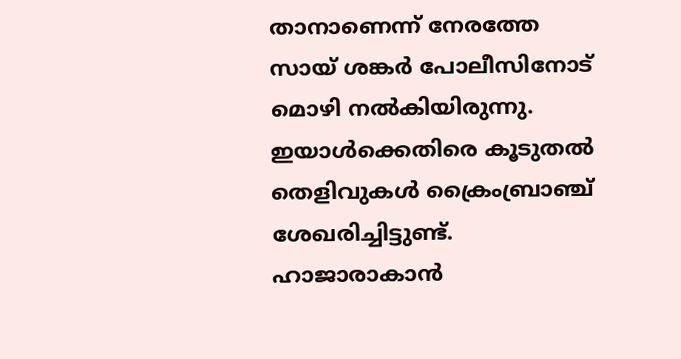താനാണെന്ന് നേരത്തേ സായ് ശങ്കർ പോലീസിനോട് മൊഴി നൽകിയിരുന്നു. ഇയാൾക്കെതിരെ കൂടുതൽ തെളിവുകൾ ക്രൈംബ്രാഞ്ച് ശേഖരിച്ചിട്ടുണ്ട്. ഹാജാരാകാൻ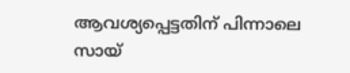ആവശ്യപ്പെട്ടതിന് പിന്നാലെ സായ്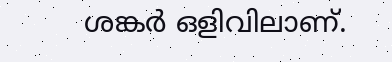ശങ്കർ ഒളിവിലാണ്.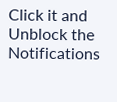Click it and Unblock the Notifications